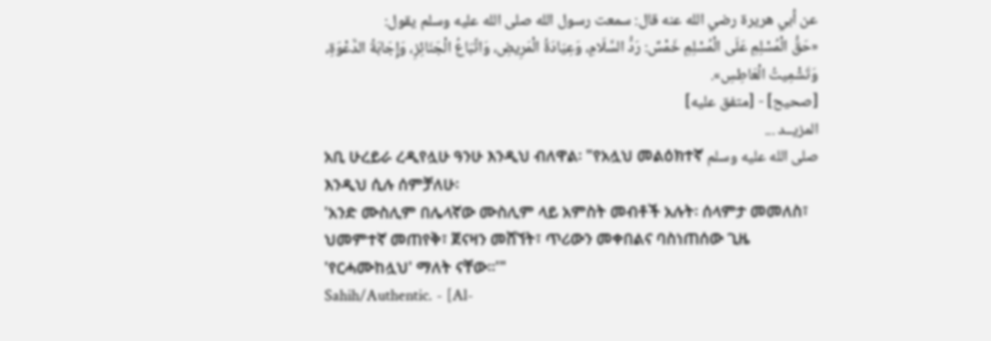عن أبي هريرة رضي الله عنه قال: سمعت رسول الله صلى الله عليه وسلم يقول:
«حَقُّ الْمُسْلِمِ عَلَى الْمُسْلِمِ خَمْسٌ: رَدُّ السَّلَامِ، وَعِيَادَةُ الْمَرِيضِ، وَاتِّبَاعُ الْجَنَائِزِ، وَإِجَابَةُ الدَّعْوَةِ، وَتَشْمِيتُ الْعَاطِسِ».
[صحيح] - [متفق عليه]
المزيــد ...
አቢ ሁረይራ ረዲየሏሁ ዓንሁ እንዲህ ብለዋል፡ "የአሏህ መልዕክተኛ صلى الله عليه وسلم እንዲህ ሲሉ ሰምቻለሁ፡
'አንድ ሙስሊም በሌላኛው ሙስሊም ላይ አምስት መብቶች አሉት፡ ሰላምታ መመለስ፣ ህመምተኛ መጠየቅ፣ ጀናዛን መሸኘት፣ ጥሪውን መቀበልና ባስነጠሰው ጊዜ 'የርሓሙከሏህ' ማለት ናቸው።'"
Sahih/Authentic. - [Al-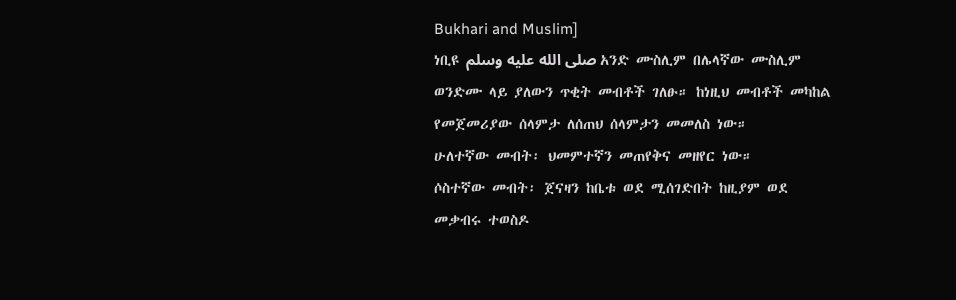Bukhari and Muslim]
ነቢዩ صلى الله عليه وسلم አንድ ሙስሊም በሌላኛው ሙስሊም ወንድሙ ላይ ያለውን ጥቂት መብቶች ገለፁ። ከነዚህ መብቶች መካከል የመጀመሪያው ሰላምታ ለሰጠህ ሰላምታን መመለስ ነው።
ሁለተኛው መብት፡ ህመምተኛን መጠየቅና መዘየር ነው።
ሶስተኛው መብት፡ ጀናዛን ከቤቱ ወደ ሚሰገድበት ከዚያም ወደ መቃብሩ ተወስዶ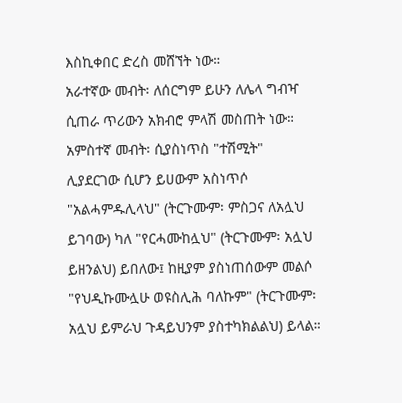እስኪቀበር ድረስ መሸኘት ነው።
አራተኛው መብት፡ ለሰርግም ይሁን ለሌላ ግብዣ ሲጠራ ጥሪውን አክብሮ ምላሽ መስጠት ነው።
አምስተኛ መብት፡ ሲያስነጥስ "ተሽሚት" ሊያደርገው ሲሆን ይሀውም አስነጥሶ "አልሓምዱሊላህ" (ትርጉሙም፡ ምስጋና ለአሏህ ይገባው) ካለ "የርሓሙከሏህ" (ትርጉሙም፡ አሏህ ይዘንልህ) ይበለው፤ ከዚያም ያስነጠሰውም መልሶ "የህዲኩሙሏሁ ወዩስሊሕ ባለኩም" (ትርጉሙም፡ አሏህ ይምራህ ጉዳይህንም ያስተካክልልህ) ይላል።